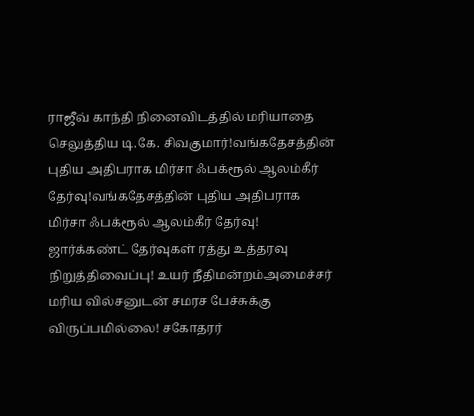ராஜீவ் காந்தி நினைவிடத்தில் மரியாதை செலுத்திய டி.கே. சிவகுமார்!வங்கதேசத்தின் புதிய அதிபராக மிர்சா ஃபக்ரூல் ஆலம்கீர் தேர்வு!வங்கதேசத்தின் புதிய அதிபராக மிர்சா ஃபக்ரூல் ஆலம்கீர் தேர்வு! ஜார்க்கண்ட் தேர்வுகள் ரத்து உத்தரவு நிறுத்திவைப்பு! உயர் நீதிமன்றம்அமைச்சர் மரிய வில்சனுடன் சமரச பேச்சுக்கு விருப்பமில்லை! சகோதரர்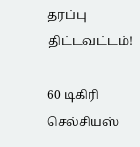தரப்பு திட்டவட்டம்!

60 டிகிரி செல்சியஸ்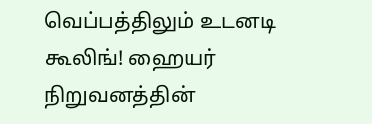வெப்பத்திலும் உடனடி கூலிங்! ஹையர் நிறுவனத்தின்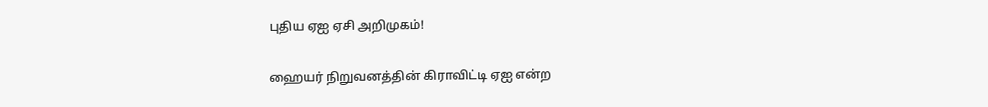புதிய ஏஐ ஏசி அறிமுகம்!

ஹையர் நிறுவனத்தின் கிராவிட்டி ஏஐ என்ற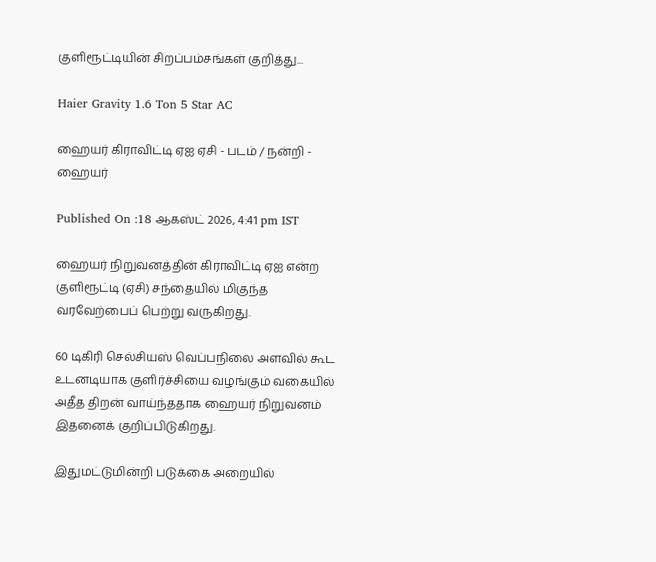குளிரூட்டியின் சிறப்பம்சங்கள் குறித்து...

Haier Gravity 1.6 Ton 5 Star AC

ஹையர் கிராவிட்டி ஏஐ ஏசி - படம் / நன்றி - ஹையர்

Published On :18 ஆகஸ்ட் 2026, 4:41 pm IST

ஹையர் நிறுவனத்தின் கிராவிட்டி ஏஐ என்ற குளிரூட்டி (ஏசி) சந்தையில் மிகுந்த வரவேற்பைப் பெற்று வருகிறது.

60 டிகிரி செல்சியஸ் வெப்பநிலை அளவில் கூட உடனடியாக குளிர்ச்சியை வழங்கும் வகையில் அதீத திறன் வாய்ந்ததாக ஹையர் நிறுவனம் இதனைக் குறிப்பிடுகிறது.

இதுமட்டுமின்றி படுக்கை அறையில்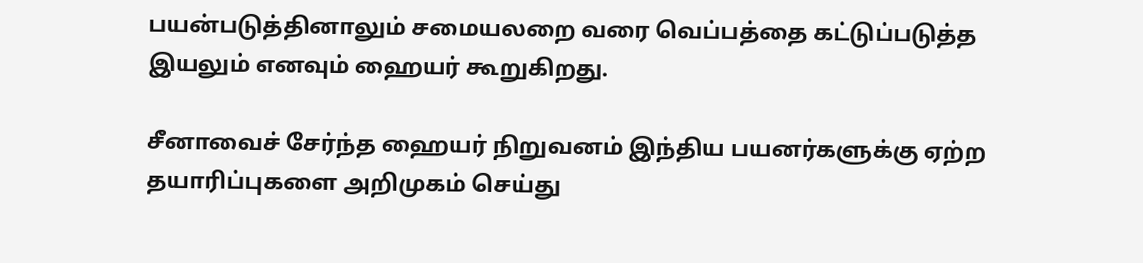பயன்படுத்தினாலும் சமையலறை வரை வெப்பத்தை கட்டுப்படுத்த இயலும் எனவும் ஹையர் கூறுகிறது.

சீனாவைச் சேர்ந்த ஹையர் நிறுவனம் இந்திய பயனர்களுக்கு ஏற்ற தயாரிப்புகளை அறிமுகம் செய்து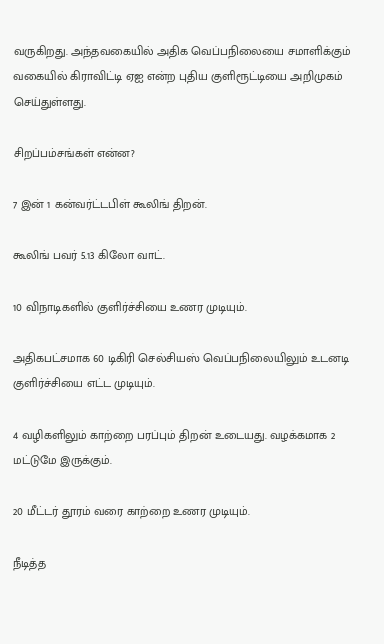வருகிறது. அந்தவகையில் அதிக வெப்பநிலையை சமாளிக்கும் வகையில் கிராவிட்டி ஏஐ என்ற புதிய குளிரூட்டியை அறிமுகம் செய்துள்ளது.

சிறப்பம்சங்கள் என்ன?

7 இன் 1 கன்வர்ட்டபிள் கூலிங் திறன்.

கூலிங் பவர் 5.13 கிலோ வாட்.

10 விநாடிகளில் குளிர்ச்சியை உணர முடியும்.

அதிகபட்சமாக 60 டிகிரி செல்சியஸ் வெப்பநிலையிலும் உடனடி குளிர்ச்சியை எட்ட முடியும்.

4 வழிகளிலும் காற்றை பரப்பும் திறன் உடையது. வழக்கமாக 2 மட்டுமே இருக்கும்.

20 மீட்டர் தூரம் வரை காற்றை உணர முடியும்.

நீடித்த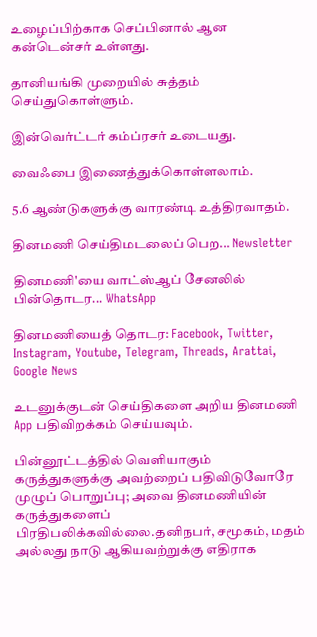உழைப்பிற்காக செப்பினால் ஆன கன்டென்சர் உள்ளது.

தானியங்கி முறையில் சுத்தம் செய்துகொள்ளும்.

இன்வெர்ட்டர் கம்ப்ரசர் உடையது.

வைஃபை இணைத்துக்கொள்ளலாம்.

5.6 ஆண்டுகளுக்கு வாரண்டி உத்திரவாதம்.

தினமணி செய்திமடலைப் பெற... Newsletter

தினமணி'யை வாட்ஸ்ஆப் சேனலில் பின்தொடர... WhatsApp

தினமணியைத் தொடர: Facebook, Twitter, Instagram, Youtube, Telegram, Threads, Arattai, Google News

உடனுக்குடன் செய்திகளை அறிய தினமணி App பதிவிறக்கம் செய்யவும்.

பின்னூட்டத்தில் வெளியாகும் கருத்துகளுக்கு அவற்றைப் பதிவிடுவோரே முழுப் பொறுப்பு; அவை தினமணியின் கருத்துகளைப் பிரதிபலிக்கவில்லை.தனிநபர், சமூகம், மதம் அல்லது நாடு ஆகியவற்றுக்கு எதிராக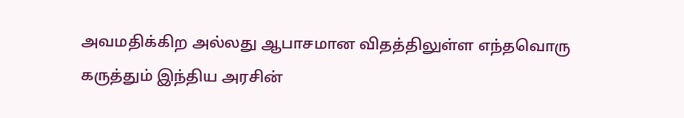அவமதிக்கிற அல்லது ஆபாசமான விதத்திலுள்ள எந்தவொரு கருத்தும் இந்திய அரசின்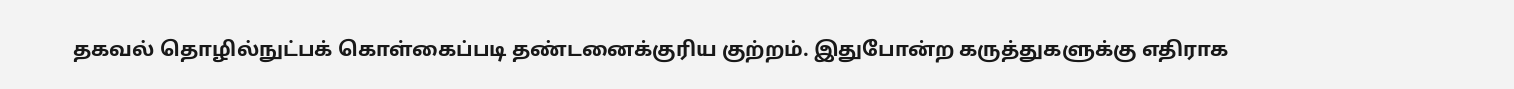தகவல் தொழில்நுட்பக் கொள்கைப்படி தண்டனைக்குரிய குற்றம். இதுபோன்ற கருத்துகளுக்கு எதிராக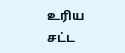உரிய சட்ட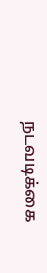நடவடிக்கை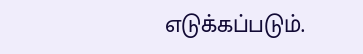எடுக்கப்படும்.